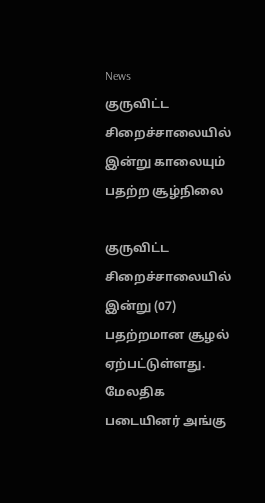News
குருவிட்ட சிறைச்சாலையில் இன்று காலையும் பதற்ற சூழ்நிலை

குருவிட்ட சிறைச்சாலையில் இன்று (07) பதற்றமான சூழல் ஏற்பட்டுள்ளது.
மேலதிக படையினர் அங்கு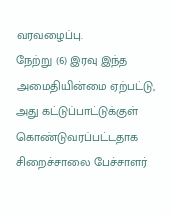வரவழைப்பு.
நேற்று (6) இரவு இந்த அமைதியின்மை ஏற்பட்டு, அது கட்டுப்பாட்டுக்குள் கொண்டுவரப்பட்டதாக சிறைச்சாலை பேச்சாளர்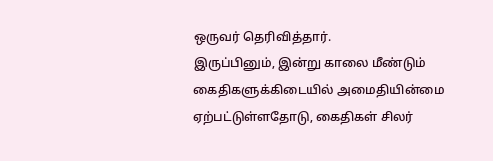ஒருவர் தெரிவித்தார்.
இருப்பினும், இன்று காலை மீண்டும் கைதிகளுக்கிடையில் அமைதியின்மை ஏற்பட்டுள்ளதோடு, கைதிகள் சிலர்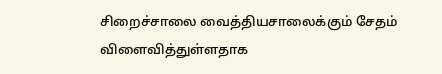சிறைச்சாலை வைத்தியசாலைக்கும் சேதம் விளைவித்துள்ளதாக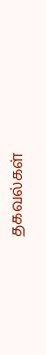தகவல்கள்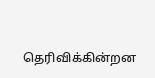தெரிவிக்கின்றன